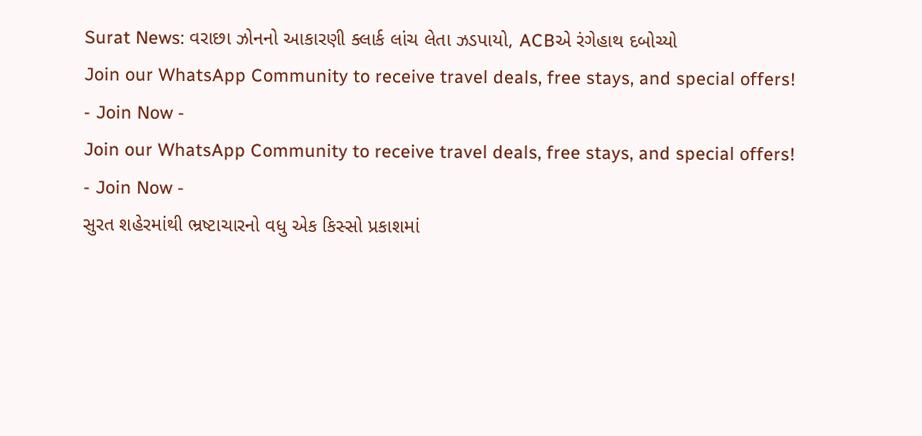Surat News: વરાછા ઝોનનો આકારણી ક્લાર્ક લાંચ લેતા ઝડપાયો, ACBએ રંગેહાથ દબોચ્યો
Join our WhatsApp Community to receive travel deals, free stays, and special offers!
- Join Now -
Join our WhatsApp Community to receive travel deals, free stays, and special offers!
- Join Now -
સુરત શહેરમાંથી ભ્રષ્ટાચારનો વધુ એક કિસ્સો પ્રકાશમાં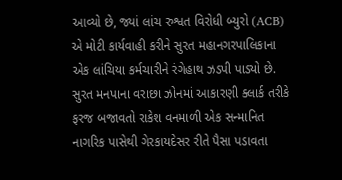આવ્યો છે, જ્યાં લાંચ રુશ્વત વિરોધી બ્યુરો (ACB) એ મોટી કાર્યવાહી કરીને સુરત મહાનગરપાલિકાના એક લાંચિયા કર્મચારીને રંગેહાથ ઝડપી પાડ્યો છે. સુરત મનપાના વરાછા ઝોનમાં આકારણી ક્લાર્ક તરીકે ફરજ બજાવતો રાકેશ વનમાળી એક સન્માનિત નાગરિક પાસેથી ગેરકાયદેસર રીતે પૈસા પડાવતા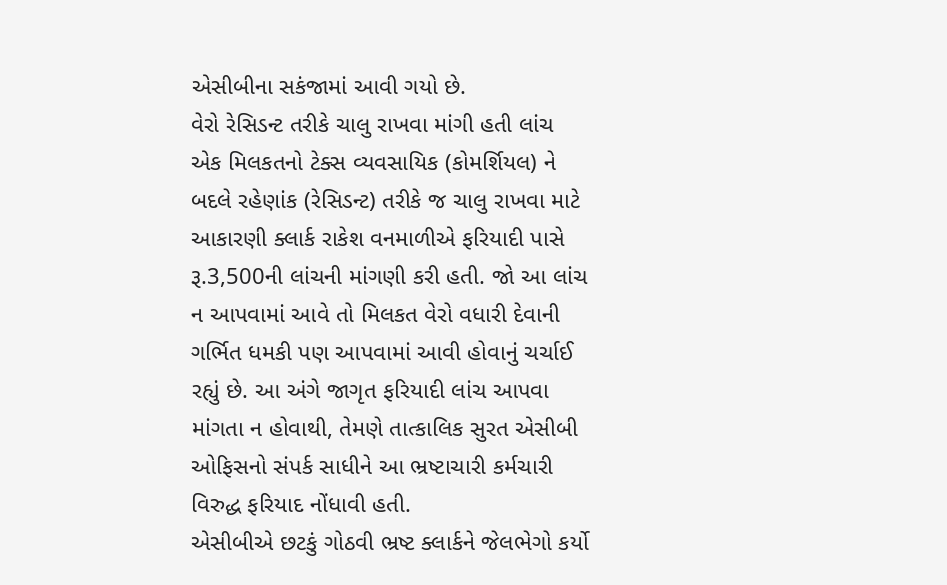એસીબીના સકંજામાં આવી ગયો છે.
વેરો રેસિડન્ટ તરીકે ચાલુ રાખવા માંગી હતી લાંચ
એક મિલકતનો ટેક્સ વ્યવસાયિક (કોમર્શિયલ) ને બદલે રહેણાંક (રેસિડન્ટ) તરીકે જ ચાલુ રાખવા માટે આકારણી ક્લાર્ક રાકેશ વનમાળીએ ફરિયાદી પાસે રૂ.3,500ની લાંચની માંગણી કરી હતી. જો આ લાંચ ન આપવામાં આવે તો મિલકત વેરો વધારી દેવાની ગર્ભિત ધમકી પણ આપવામાં આવી હોવાનું ચર્ચાઈ રહ્યું છે. આ અંગે જાગૃત ફરિયાદી લાંચ આપવા માંગતા ન હોવાથી, તેમણે તાત્કાલિક સુરત એસીબી ઓફિસનો સંપર્ક સાધીને આ ભ્રષ્ટાચારી કર્મચારી વિરુદ્ધ ફરિયાદ નોંધાવી હતી.
એસીબીએ છટકું ગોઠવી ભ્રષ્ટ ક્લાર્કને જેલભેગો કર્યો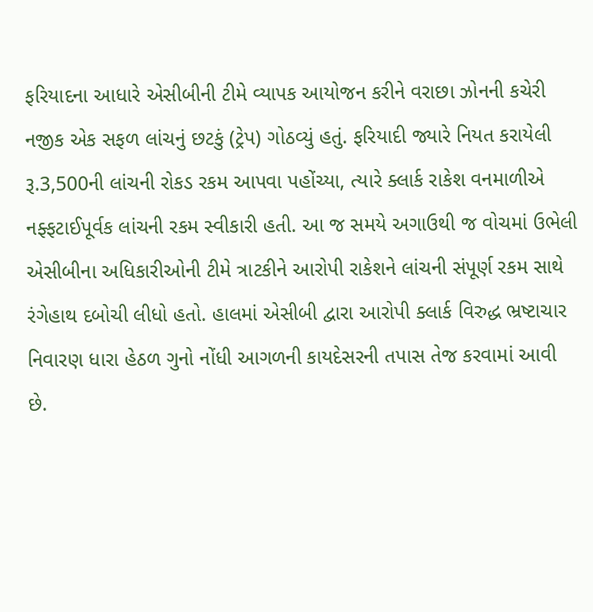ફરિયાદના આધારે એસીબીની ટીમે વ્યાપક આયોજન કરીને વરાછા ઝોનની કચેરી નજીક એક સફળ લાંચનું છટકું (ટ્રેપ) ગોઠવ્યું હતું. ફરિયાદી જ્યારે નિયત કરાયેલી રૂ.3,500ની લાંચની રોકડ રકમ આપવા પહોંચ્યા, ત્યારે ક્લાર્ક રાકેશ વનમાળીએ નફ્ફટાઈપૂર્વક લાંચની રકમ સ્વીકારી હતી. આ જ સમયે અગાઉથી જ વોચમાં ઉભેલી એસીબીના અધિકારીઓની ટીમે ત્રાટકીને આરોપી રાકેશને લાંચની સંપૂર્ણ રકમ સાથે રંગેહાથ દબોચી લીધો હતો. હાલમાં એસીબી દ્વારા આરોપી ક્લાર્ક વિરુદ્ધ ભ્રષ્ટાચાર નિવારણ ધારા હેઠળ ગુનો નોંધી આગળની કાયદેસરની તપાસ તેજ કરવામાં આવી છે.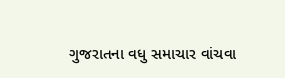ગુજરાતના વધુ સમાચાર વાંચવા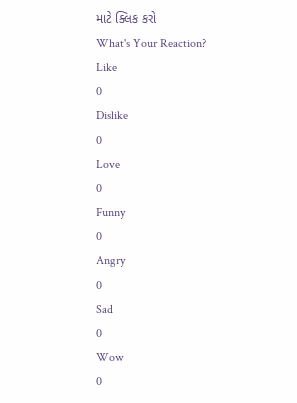માટે ક્લિક કરો
What's Your Reaction?
Like
0
Dislike
0
Love
0
Funny
0
Angry
0
Sad
0
Wow
0